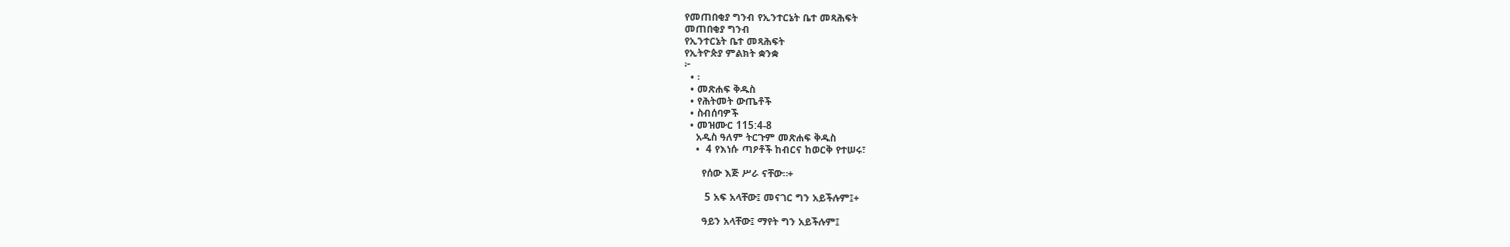የመጠበቂያ ግንብ የኢንተርኔት ቤተ መጻሕፍት
መጠበቂያ ግንብ
የኢንተርኔት ቤተ መጻሕፍት
የኢትዮጵያ ምልክት ቋንቋ
፦
  • ፡
  • መጽሐፍ ቅዱስ
  • የሕትመት ውጤቶች
  • ስብሰባዎች
  • መዝሙር 115:4-8
    አዲስ ዓለም ትርጉም መጽሐፍ ቅዱስ
    •  4 የእነሱ ጣዖቶች ከብርና ከወርቅ የተሠሩ፣

      የሰው እጅ ሥራ ናቸው።+

       5 አፍ አላቸው፤ መናገር ግን አይችሉም፤+

      ዓይን አላቸው፤ ማየት ግን አይችሉም፤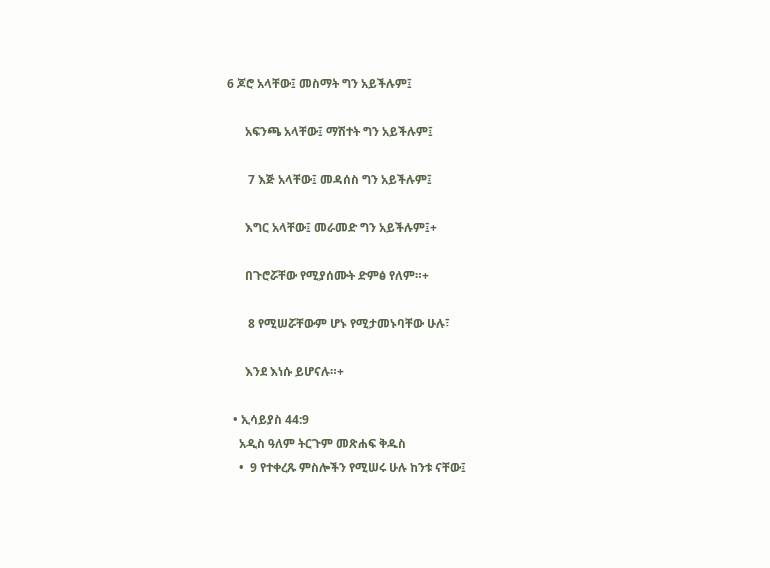6 ጆሮ አላቸው፤ መስማት ግን አይችሉም፤

      አፍንጫ አላቸው፤ ማሽተት ግን አይችሉም፤

       7 እጅ አላቸው፤ መዳሰስ ግን አይችሉም፤

      እግር አላቸው፤ መራመድ ግን አይችሉም፤+

      በጉሮሯቸው የሚያሰሙት ድምፅ የለም።+

       8 የሚሠሯቸውም ሆኑ የሚታመኑባቸው ሁሉ፣

      እንደ እነሱ ይሆናሉ።+

  • ኢሳይያስ 44:9
    አዲስ ዓለም ትርጉም መጽሐፍ ቅዱስ
    •  9 የተቀረጹ ምስሎችን የሚሠሩ ሁሉ ከንቱ ናቸው፤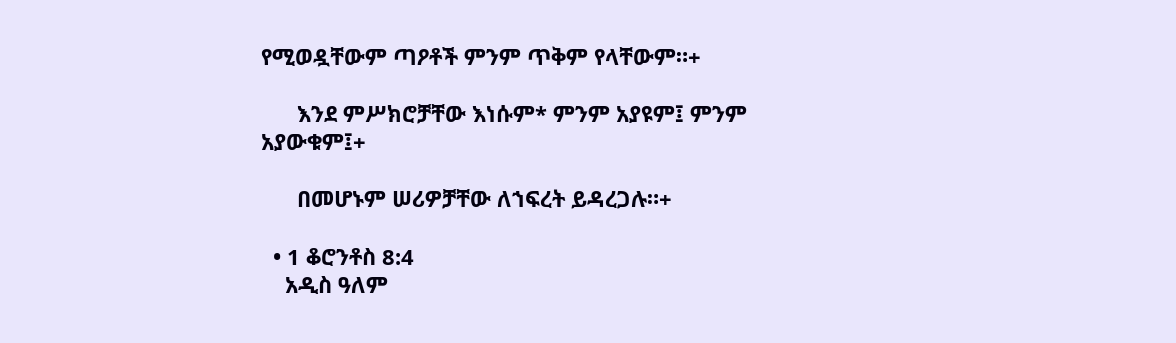የሚወዷቸውም ጣዖቶች ምንም ጥቅም የላቸውም።+

      እንደ ምሥክሮቻቸው እነሱም* ምንም አያዩም፤ ምንም አያውቁም፤+

      በመሆኑም ሠሪዎቻቸው ለኀፍረት ይዳረጋሉ።+

  • 1 ቆሮንቶስ 8:4
    አዲስ ዓለም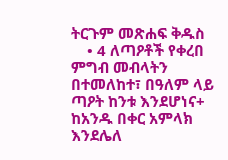ትርጉም መጽሐፍ ቅዱስ
    • 4 ለጣዖቶች የቀረበ ምግብ መብላትን በተመለከተ፣ በዓለም ላይ ጣዖት ከንቱ እንደሆነና+ ከአንዱ በቀር አምላክ እንደሌለ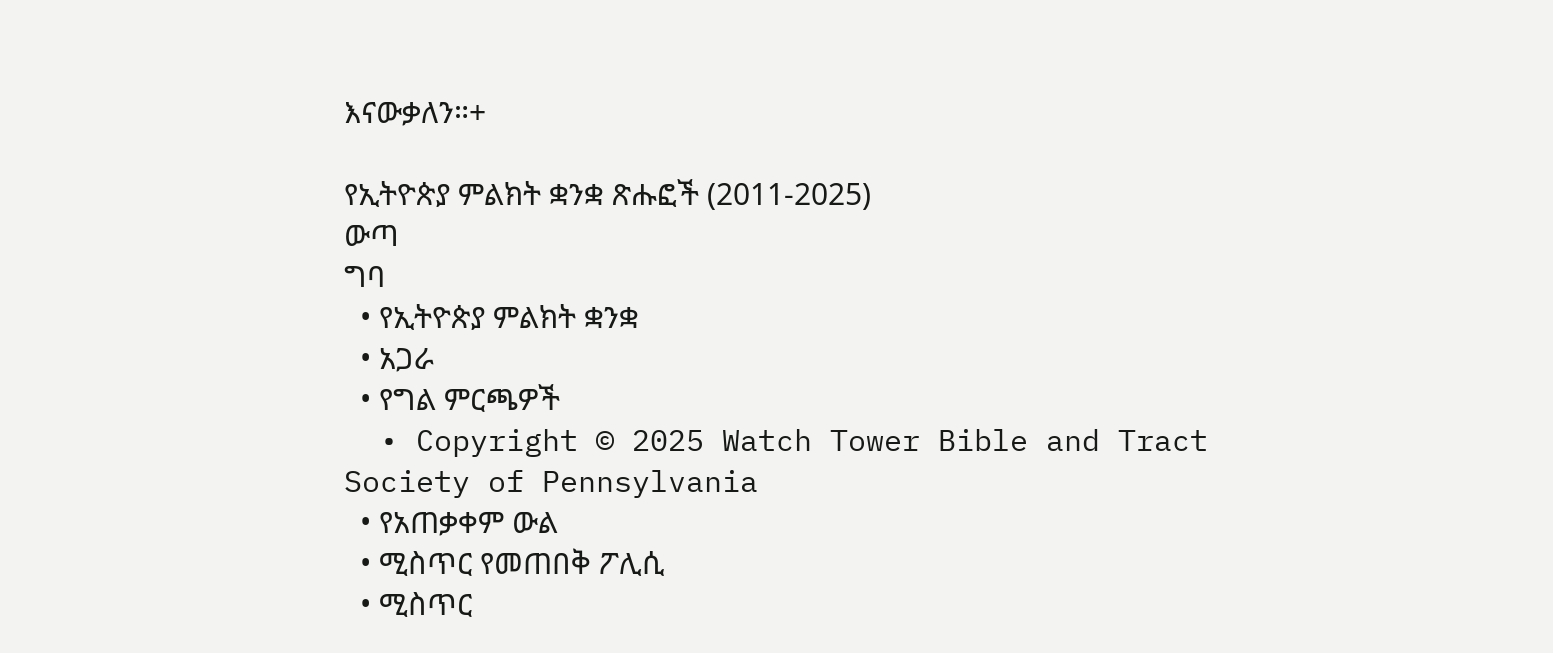እናውቃለን።+

የኢትዮጵያ ምልክት ቋንቋ ጽሑፎች (2011-2025)
ውጣ
ግባ
  • የኢትዮጵያ ምልክት ቋንቋ
  • አጋራ
  • የግል ምርጫዎች
  • Copyright © 2025 Watch Tower Bible and Tract Society of Pennsylvania
  • የአጠቃቀም ውል
  • ሚስጥር የመጠበቅ ፖሊሲ
  • ሚስጥር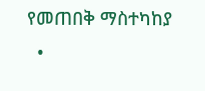የመጠበቅ ማስተካከያ
  •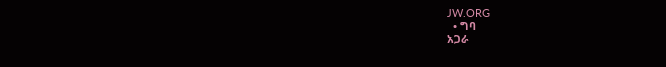JW.ORG
  • ግባ
አጋራ